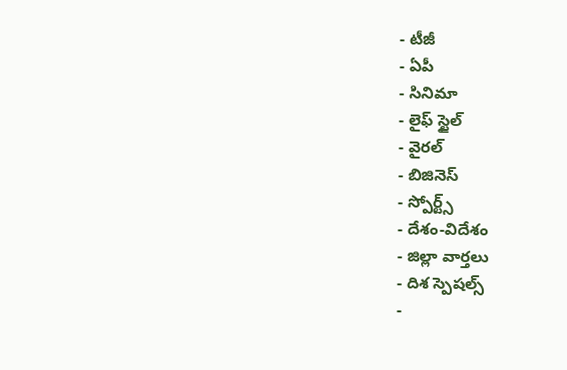- టీజీ
- ఏపీ
- సినిమా
- లైఫ్ స్టైల్
- వైరల్
- బిజినెస్
- స్పోర్ట్స్
- దేశం-విదేశం
- జిల్లా వార్తలు
- దిశ స్పెషల్స్
-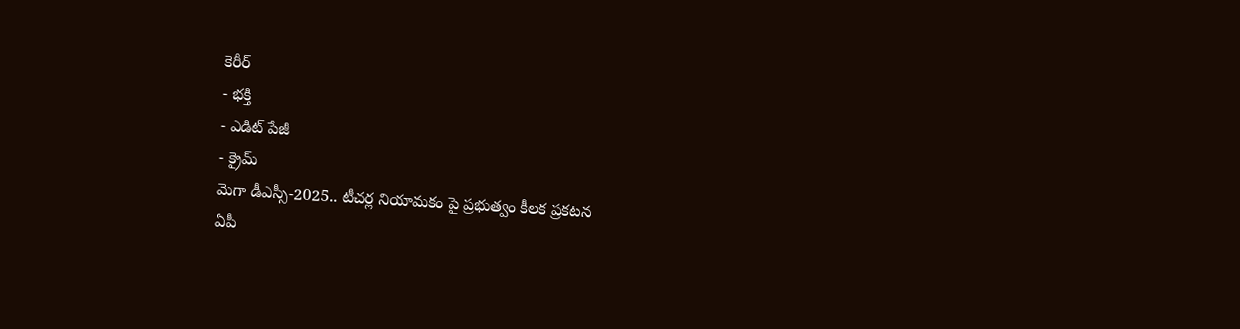కెరీర్
- భక్తి
- ఎడిట్ పేజీ
- క్రైమ్
మెగా డీఎస్సీ-2025.. టీచర్ల నియామకం పై ప్రభుత్వం కీలక ప్రకటన
ఏపీ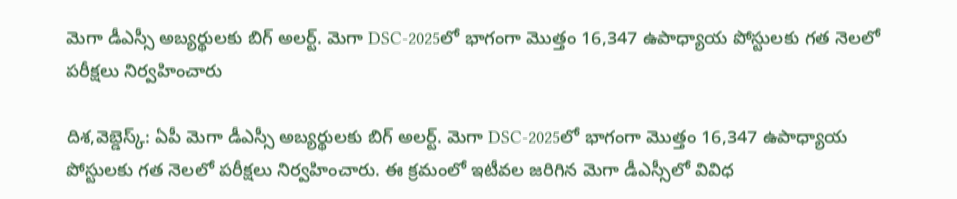మెగా డీఎస్సీ అబ్యర్థులకు బిగ్ అలర్ట్. మెగా DSC-2025లో భాగంగా మొత్తం 16,347 ఉపాధ్యాయ పోస్టులకు గత నెలలో పరీక్షలు నిర్వహించారు

దిశ,వెబ్డెస్క్: ఏపీ మెగా డీఎస్సీ అబ్యర్థులకు బిగ్ అలర్ట్. మెగా DSC-2025లో భాగంగా మొత్తం 16,347 ఉపాధ్యాయ పోస్టులకు గత నెలలో పరీక్షలు నిర్వహించారు. ఈ క్రమంలో ఇటీవల జరిగిన మెగా డీఎస్సీలో వివిధ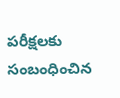పరీక్షలకు సంబంధించిన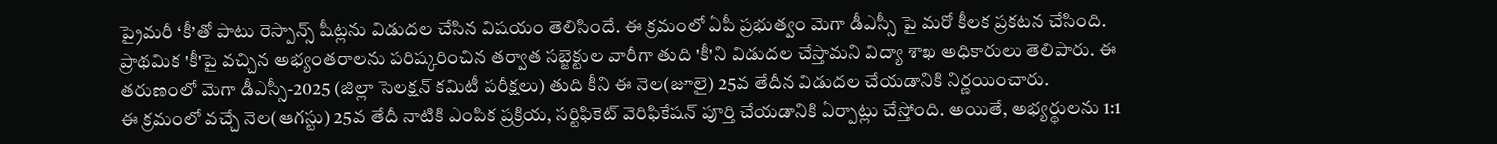ప్రైమరీ ‘కీ’తో పాటు రెస్పాన్స్ షీట్లను విడుదల చేసిన విషయం తెలిసిందే. ఈ క్రమంలో ఏపీ ప్రభుత్వం మెగా డీఎస్సీ పై మరో కీలక ప్రకటన చేసింది. ప్రాథమిక 'కీ'పై వచ్చిన అభ్యంతరాలను పరిష్కరించిన తర్వాత సబ్జెక్టుల వారీగా తుది 'కీ'ని విడుదల చేస్తామని విద్యా శాఖ అధికారులు తెలిపారు. ఈ తరుణంలో మెగా డీఎస్సీ-2025 (జిల్లా సెలక్షన్ కమిటీ పరీక్షలు) తుది కీని ఈ నెల(జూలై) 25వ తేదీన విడుదల చేయడానికి నిర్ణయించారు.
ఈ క్రమంలో వచ్చే నెల(ఆగస్టు) 25వ తేదీ నాటికి ఎంపిక ప్రక్రియ, సర్టిఫికెట్ వెరిఫికేషన్ పూర్తి చేయడానికి ఏర్పాట్లు చేస్తోంది. అయితే, అభ్యర్థులను 1:1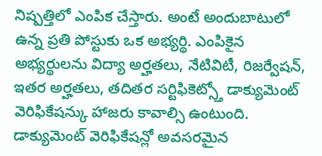నిష్పత్తిలో ఎంపిక చేస్తారు. అంటే అందుబాటులో ఉన్న ప్రతి పోస్టుకు ఒక అభ్యర్థి. ఎంపికైన అభ్యర్థులను విద్యా అర్హతలు, నేటివిటీ, రిజర్వేషన్, ఇతర అర్హతలు, తదితర సర్టిఫికెట్స్తో డాక్యుమెంట్ వెరిఫికేషన్కు హాజరు కావాల్సి ఉంటుంది. డాక్యుమెంట్ వెరిఫికేషన్లో అవసరమైన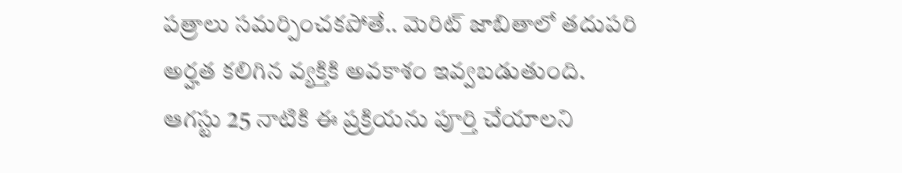పత్రాలు సమర్పించకపోతే.. మెరిట్ జాబితాలో తదుపరి అర్హత కలిగిన వ్యక్తికి అవకాశం ఇవ్వబడుతుంది. ఆగస్టు 25 నాటికి ఈ ప్రక్రియను పూర్తి చేయాలని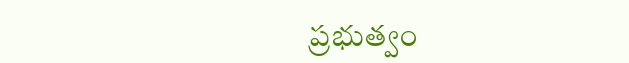ప్రభుత్వం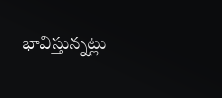భావిస్తున్నట్లు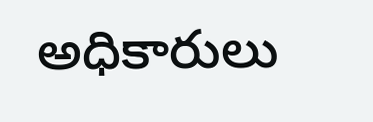అధికారులు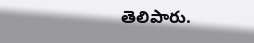తెలిపారు.